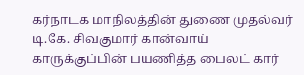கர்நாடக மாநிலத்தின் துணை முதல்வர் டி.கே. சிவகுமார் கான்வாய் காருக்குப்பின் பயணித்த பைலட் கார்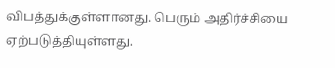விபத்துக்குள்ளானது. பெரும் அதிர்ச்சியை ஏற்படுத்தியுள்ளது.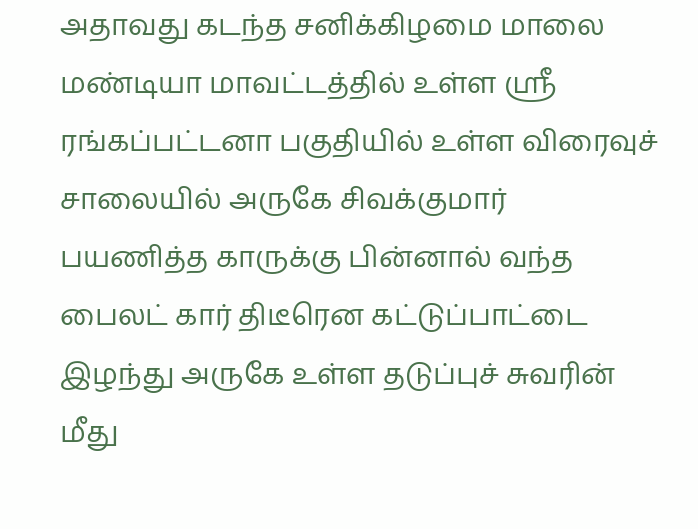அதாவது கடந்த சனிக்கிழமை மாலை மண்டியா மாவட்டத்தில் உள்ள ஸ்ரீ ரங்கப்பட்டனா பகுதியில் உள்ள விரைவுச் சாலையில் அருகே சிவக்குமார் பயணித்த காருக்கு பின்னால் வந்த பைலட் கார் திடீரென கட்டுப்பாட்டை இழந்து அருகே உள்ள தடுப்புச் சுவரின் மீது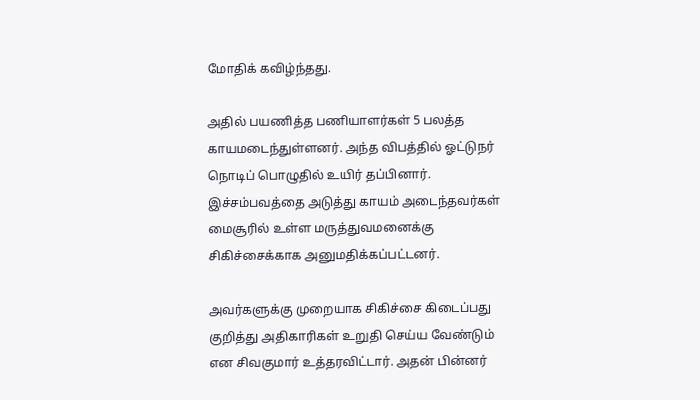மோதிக் கவிழ்ந்தது.

அதில் பயணித்த பணியாளர்கள் 5 பலத்த காயமடைந்துள்ளனர். அந்த விபத்தில் ஓட்டுநர் நொடிப் பொழுதில் உயிர் தப்பினார். இச்சம்பவத்தை அடுத்து காயம் அடைந்தவர்கள் மைசூரில் உள்ள மருத்துவமனைக்கு சிகிச்சைக்காக அனுமதிக்கப்பட்டனர்.

அவர்களுக்கு முறையாக சிகிச்சை கிடைப்பது குறித்து அதிகாரிகள் உறுதி செய்ய வேண்டும் என சிவகுமார் உத்தரவிட்டார். அதன் பின்னர்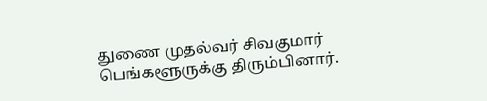துணை முதல்வர் சிவகுமார் பெங்களூருக்கு திரும்பினார்.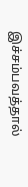இச்சம்பவத்தால்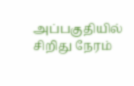அப்பகுதியில் சிறிது நேரம்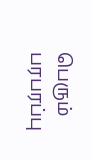பெரும் பரபரப்பு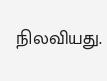நிலவியது.